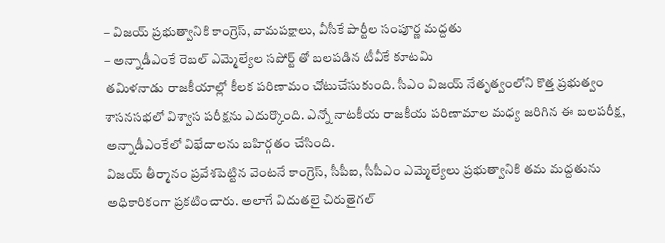– విజయ్ ప్రభుత్వానికి కాంగ్రెస్, వామపక్షాలు, వీసీకే పార్టీల సంపూర్ణ మద్దతు
– అన్నాడీఎంకే రెబల్ ఎమ్మెల్యేల సపోర్ట్ తో బలపడిన టీవీకే కూటమి
తమిళనాడు రాజకీయాల్లో కీలక పరిణామం చోటుచేసుకుంది. సీఎం విజయ్ నేతృత్వంలోని కొత్త ప్రభుత్వం శాసనసభలో విశ్వాస పరీక్షను ఎదుర్కొంది. ఎన్నో నాటకీయ రాజకీయ పరిణామాల మధ్య జరిగిన ఈ బలపరీక్ష, అన్నాడీఎంకేలో విభేదాలను బహిర్గతం చేసింది.
విజయ్ తీర్మానం ప్రవేశపెట్టిన వెంటనే కాంగ్రెస్, సీపీఐ, సీపీఎం ఎమ్మెల్యేలు ప్రభుత్వానికి తమ మద్దతును అధికారికంగా ప్రకటించారు. అలాగే విదుతలై చిరుతైగల్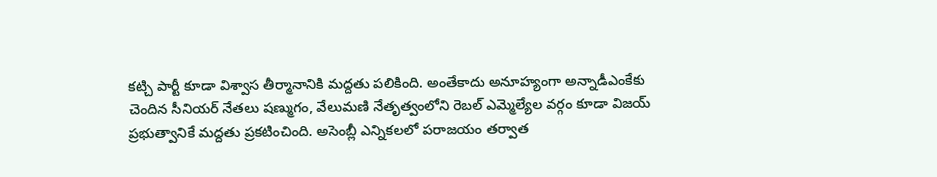కట్చి పార్టీ కూడా విశ్వాస తీర్మానానికి మద్దతు పలికింది. అంతేకాదు అనూహ్యంగా అన్నాడీఎంకేకు చెందిన సీనియర్ నేతలు షణ్ముగం, వేలుమణి నేతృత్వంలోని రెబల్ ఎమ్మెల్యేల వర్గం కూడా విజయ్ ప్రభుత్వానికే మద్దతు ప్రకటించింది. అసెంబ్లీ ఎన్నికలలో పరాజయం తర్వాత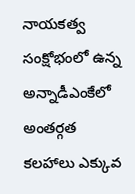నాయకత్వ సంక్షోభంలో ఉన్న అన్నాడీఎంకేలో అంతర్గత కలహాలు ఎక్కువ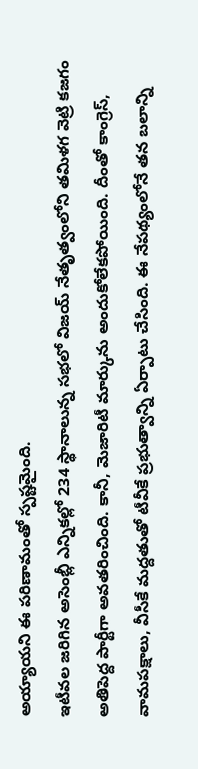అయ్యాయని ఈ పరిణామంతో స్పష్టమైంది.
ఇటీవల జరిగిన అసెంబ్లీ ఎన్నికల్లో 234 స్థానాలున్న సభలో విజయ్ నేతృత్వంలోని తమిళగ వెట్రి కజగం అతిపెద్ద పార్టీగా అవతరించింది. కానీ, మెజారిటీ మార్కును అందుకోలేకపోయింది. దీంతో కాంగ్రెస్, వామపక్షాలు, వీసీకే మద్దతుతో టీవీకే ప్రభుత్వాన్ని ఏర్పాటు చేసింది. ఈ నేపథ్యంలోనే తన బలాన్ని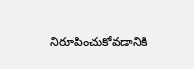నిరూపించుకోవడానికి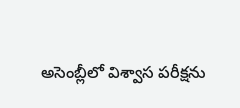అసెంబ్లీలో విశ్వాస పరీక్షను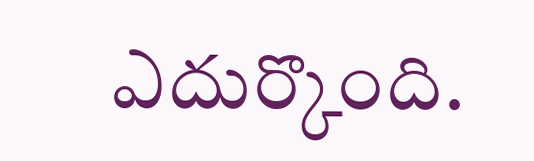ఎదుర్కొంది.